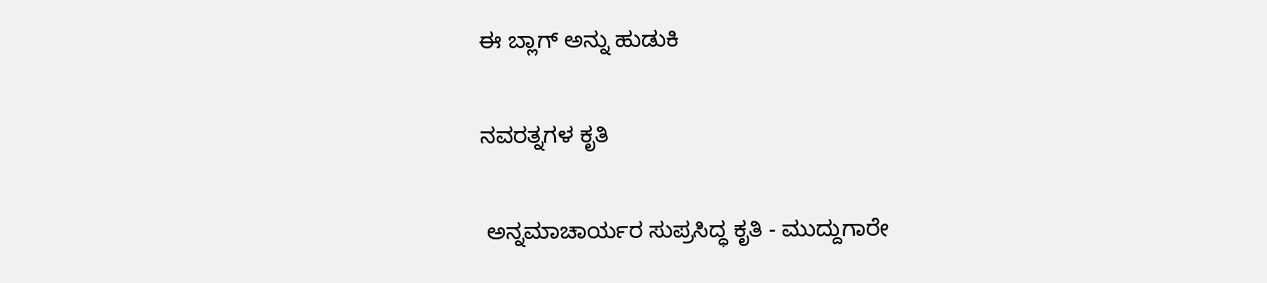ಈ ಬ್ಲಾಗ್ ಅನ್ನು ಹುಡುಕಿ

ನವರತ್ನಗಳ ಕೃತಿ

 ಅನ್ನಮಾಚಾರ್ಯರ ಸುಪ್ರಸಿದ್ಧ ಕೃತಿ - ಮುದ್ದುಗಾರೇ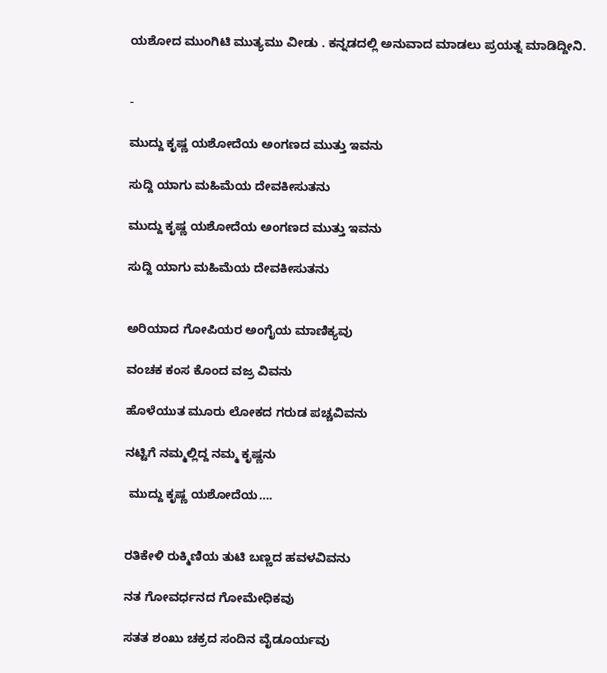ಯಶೋದ ಮುಂಗಿಟಿ ಮುತ್ಯಮು ವೀಡು . ಕನ್ನಡದಲ್ಲಿ ಅನುವಾದ ಮಾಡಲು ಪ್ರಯತ್ನ ಮಾಡಿದ್ದೀನಿ.


-

ಮುದ್ದು ಕೃಷ್ಣ ಯಶೋದೆಯ ಅಂಗಣದ ಮುತ್ತು ಇವನು

ಸುದ್ದಿ ಯಾಗು ಮಹಿಮೆಯ ದೇವಕೀಸುತನು

ಮುದ್ದು ಕೃಷ್ಣ ಯಶೋದೆಯ ಅಂಗಣದ ಮುತ್ತು ಇವನು

ಸುದ್ದಿ ಯಾಗು ಮಹಿಮೆಯ ದೇವಕೀಸುತನು


ಅರಿಯಾದ ಗೋಪಿಯರ ಅಂಗೈಯ ಮಾಣಿಕ್ಯವು

ವಂಚಕ ಕಂಸ ಕೊಂದ ವಜ್ರ ವಿವನು

ಹೊಳೆಯುತ ಮೂರು ಲೋಕದ ಗರುಡ ಪಚ್ಚವಿವನು

ನಟ್ಟಿಗೆ ನಮ್ಮಲ್ಲಿದ್ದ ನಮ್ಮ ಕೃಷ್ಣನು

 ಮುದ್ದು ಕೃಷ್ಣ ಯಶೋದೆಯ….


ರತಿಕೇಳಿ ರುಕ್ಮಿಣಿಯ ತುಟಿ ಬಣ್ಣದ ಹವಳವಿವನು

ನತ ಗೋವರ್ಧನದ ಗೋಮೇಧಿಕವು

ಸತತ ಶಂಖು ಚಕ್ರದ ಸಂದಿನ ವೈಡೂರ್ಯವು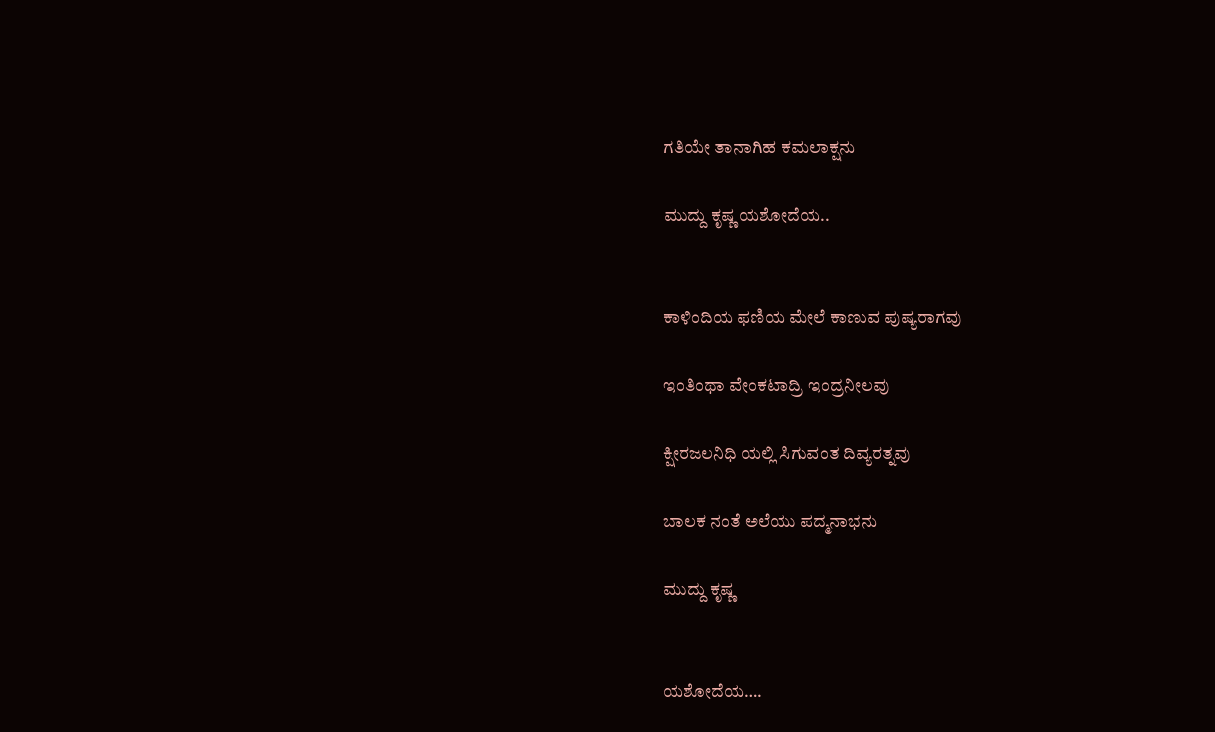ಗತಿಯೇ ತಾನಾಗಿಹ ಕಮಲಾಕ್ಷನು

ಮುದ್ದು ಕೃಷ್ಣ ಯಶೋದೆಯ..


ಕಾಳಿಂದಿಯ ಫಣಿಯ ಮೇಲೆ ಕಾಣುವ ಪುಷ್ಯರಾಗವು

ಇಂತಿಂಥಾ ವೇಂಕಟಾದ್ರಿ ಇಂದ್ರನೀಲವು

ಕ್ಷೀರಜಲನಿಧಿ ಯಲ್ಲಿ ಸಿಗುವಂತ ದಿವ್ಯರತ್ನವು

ಬಾಲಕ ನಂತೆ ಅಲೆಯು ಪದ್ಮನಾಭನು

ಮುದ್ದು ಕೃಷ್ಣ


ಯಶೋದೆಯ….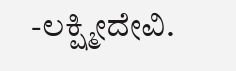-ಲಕ್ಷ್ಮೀದೇವಿ.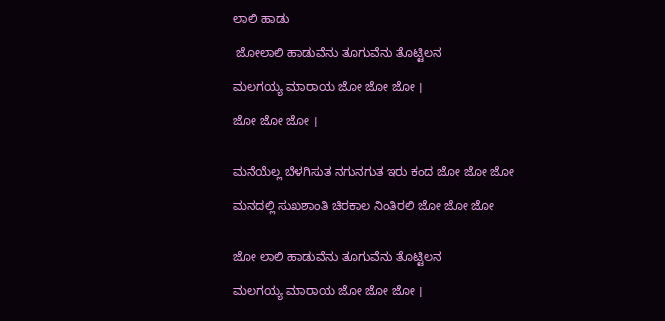ಲಾಲಿ ಹಾಡು

 ಜೋಲಾಲಿ ಹಾಡುವೆನು ತೂಗುವೆನು ತೊಟ್ಟಿಲನ

ಮಲಗಯ್ಯ ಮಾರಾಯ ಜೋ ಜೋ ಜೋ ।

ಜೋ ಜೋ ಜೋ ।


ಮನೆಯೆಲ್ಲ ಬೆಳಗಿಸುತ ನಗುನಗುತ ಇರು ಕಂದ ಜೋ ಜೋ ಜೋ

ಮನದಲ್ಲಿ ಸುಖಶಾಂತಿ ಚಿರಕಾಲ ನಿಂತಿರಲಿ ಜೋ ಜೋ ಜೋ


ಜೋ ಲಾಲಿ ಹಾಡುವೆನು ತೂಗುವೆನು ತೊಟ್ಟಿಲನ

ಮಲಗಯ್ಯ ಮಾರಾಯ ಜೋ ಜೋ ಜೋ ।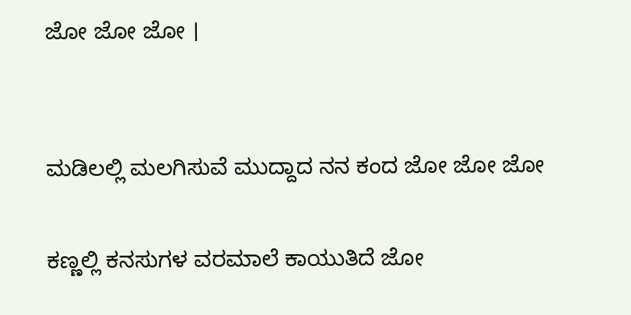ಜೋ ಜೋ ಜೋ ।


ಮಡಿಲಲ್ಲಿ ಮಲಗಿಸುವೆ ಮುದ್ದಾದ ನನ ಕಂದ ಜೋ ಜೋ ಜೋ

ಕಣ್ಣಲ್ಲಿ ಕನಸುಗಳ ವರಮಾಲೆ ಕಾಯುತಿದೆ ಜೋ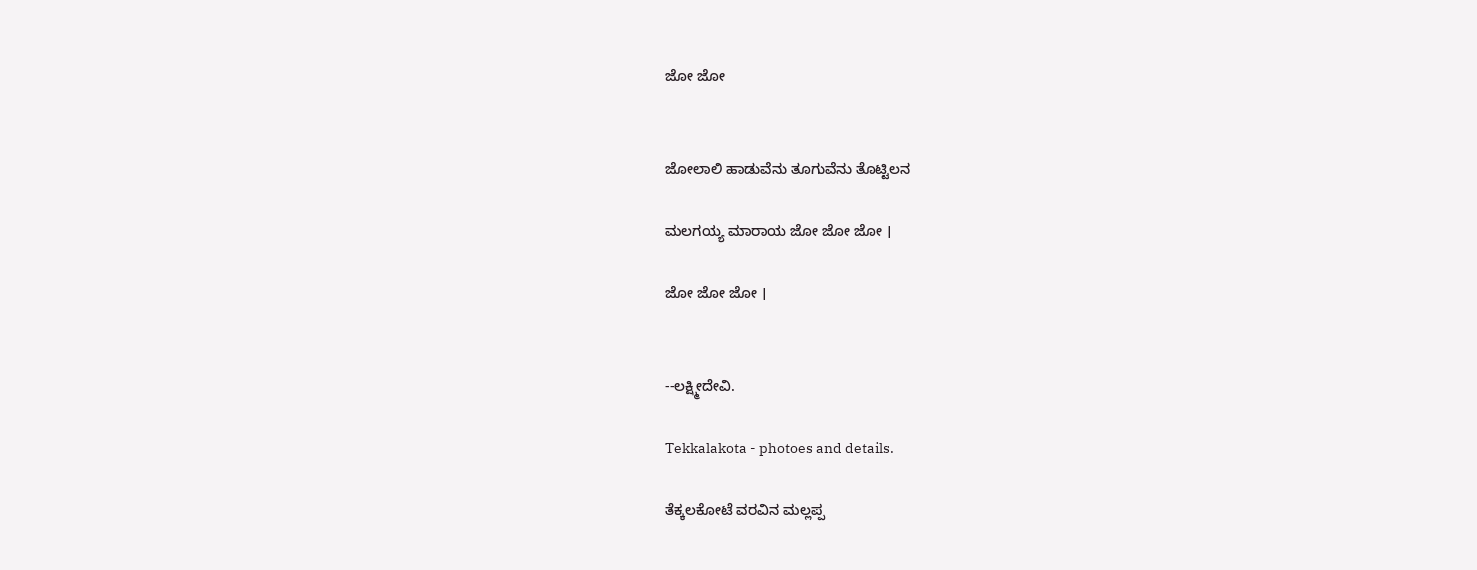ಜೋ ಜೋ


ಜೋಲಾಲಿ ಹಾಡುವೆನು ತೂಗುವೆನು ತೊಟ್ಟಿಲನ

ಮಲಗಯ್ಯ ಮಾರಾಯ ಜೋ ಜೋ ಜೋ ।

ಜೋ ಜೋ ಜೋ ।


--ಲಕ್ಷ್ಮೀದೇವಿ.

Tekkalakota - photoes and details.

ತೆಕ್ಕಲಕೋಟೆ ವರವಿನ ಮಲ್ಲಪ್ಪ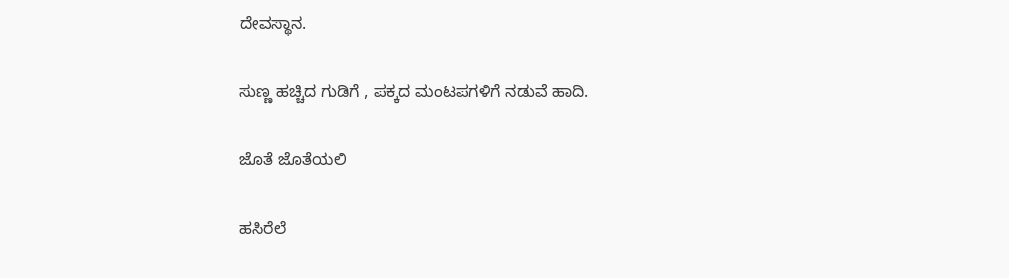ದೇವಸ್ಥಾನ.

ಸುಣ್ಣ ಹಚ್ಚಿದ ಗುಡಿಗೆ , ಪಕ್ಕದ ಮಂಟಪಗಳಿಗೆ ನಡುವೆ ಹಾದಿ.

ಜೊತೆ ಜೊತೆಯಲಿ

ಹಸಿರೆಲೆ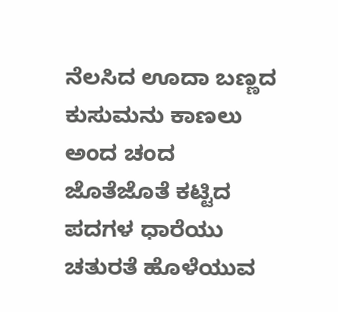ನೆಲಸಿದ ಊದಾ ಬಣ್ಣದ
ಕುಸುಮನು ಕಾಣಲು ಅಂದ ಚಂದ
ಜೊತೆಜೊತೆ ಕಟ್ಟಿದ ಪದಗಳ ಧಾರೆಯು
ಚತುರತೆ ಹೊಳೆಯುವ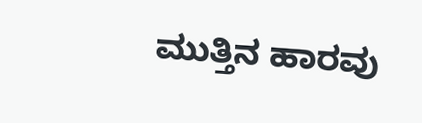ಮುತ್ತಿನ ಹಾರವು